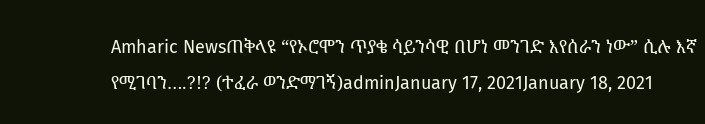Amharic Newsጠቅላዩ “የኦሮሞን ጥያቄ ሳይንሳዊ በሆነ መንገድ እየሰራን ነው” ሲሉ እኛ የሚገባን….?!? (ተፈራ ወንድማገኝ)adminJanuary 17, 2021January 18, 2021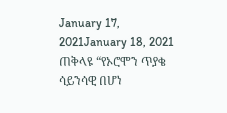January 17, 2021January 18, 2021 ጠቅላዩ “የኦሮሞን ጥያቄ ሳይንሳዊ በሆነ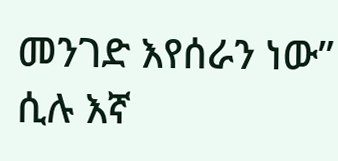መንገድ እየሰራን ነው” ሲሉ እኛ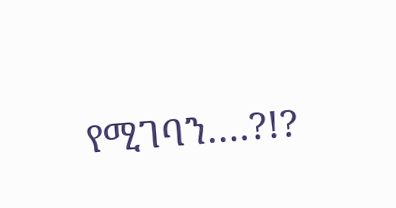የሚገባን….?!?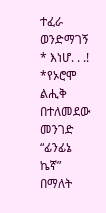ተፈራ ወንድማገኝ * እነሆ. . .! *የኦሮሞ ልሒቅ በተለመደው መንገድ “ፊንፊኔ ኬኛ” በማለት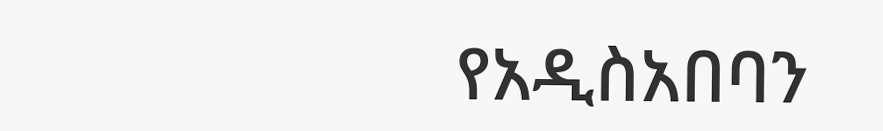የአዲስአበባን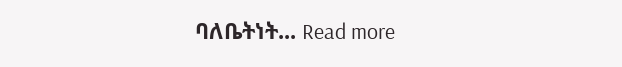ባለቤትነት... Read more